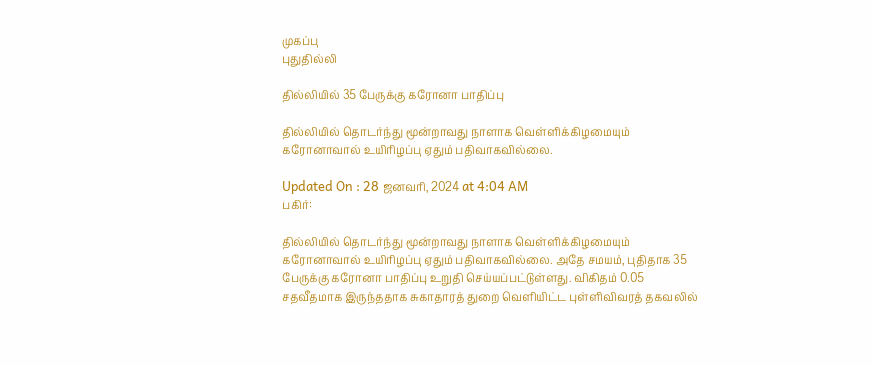முகப்பு
புதுதில்லி

தில்லியில் 35 பேருக்கு கரோனா பாதிப்பு

தில்லியில் தொடர்ந்து மூன்றாவது நாளாக வெள்ளிக்கிழமையும் கரோனாவால் உயிரிழப்பு ஏதும் பதிவாகவில்லை.

Updated On : 28 ஜனவரி, 2024 at 4:04 AM
பகிர்:

தில்லியில் தொடர்ந்து மூன்றாவது நாளாக வெள்ளிக்கிழமையும் கரோனாவால் உயிரிழப்பு ஏதும் பதிவாகவில்லை. அதே சமயம், புதிதாக 35 பேருக்கு கரோனா பாதிப்பு உறுதி செய்யப்பட்டுள்ளது. விகிதம் 0.05 சதவீதமாக இருந்ததாக சுகாதாரத் துறை வெளியிட்ட புள்ளிவிவரத் தகவலில்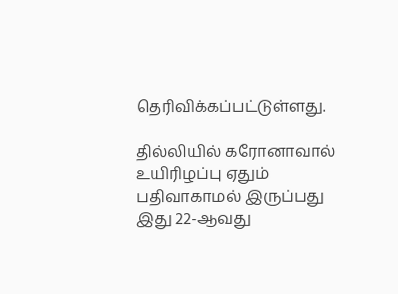தெரிவிக்கப்பட்டுள்ளது.

தில்லியில் கரோனாவால் உயிரிழப்பு ஏதும் பதிவாகாமல் இருப்பது இது 22-ஆவது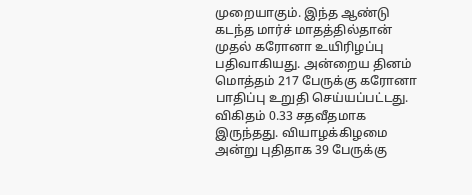முறையாகும். இந்த ஆண்டு கடந்த மார்ச் மாதத்தில்தான் முதல் கரோனா உயிரிழப்பு பதிவாகியது. அன்றைய தினம் மொத்தம் 217 பேருக்கு கரோனா பாதிப்பு உறுதி செய்யப்பட்டது. விகிதம் 0.33 சதவீதமாக இருந்தது. வியாழக்கிழமை அன்று புதிதாக 39 பேருக்கு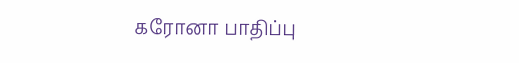கரோனா பாதிப்பு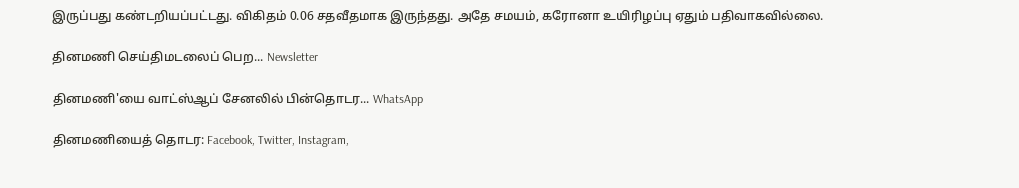இருப்பது கண்டறியப்பட்டது. விகிதம் 0.06 சதவீதமாக இருந்தது. அதே சமயம், கரோனா உயிரிழப்பு ஏதும் பதிவாகவில்லை.

தினமணி செய்திமடலைப் பெற... Newsletter

தினமணி'யை வாட்ஸ்ஆப் சேனலில் பின்தொடர... WhatsApp

தினமணியைத் தொடர: Facebook, Twitter, Instagram,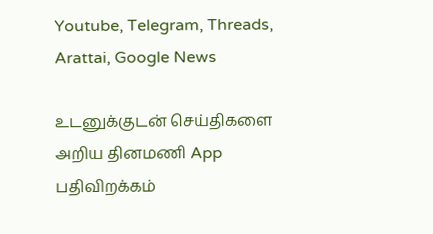Youtube, Telegram, Threads, Arattai, Google News

உடனுக்குடன் செய்திகளை அறிய தினமணி App பதிவிறக்கம்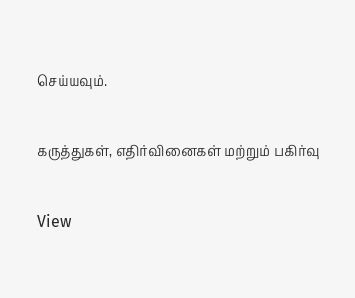செய்யவும்.

கருத்துகள், எதிர்வினைகள் மற்றும் பகிர்வு

View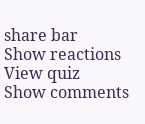share bar
Show reactions
View quiz
Show comments